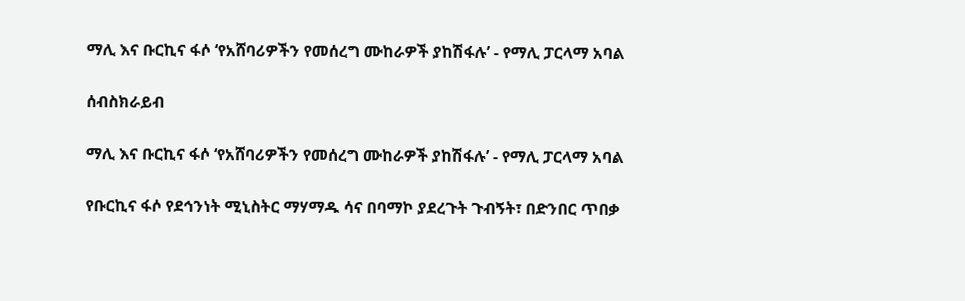ማሊ እና ቡርኪና ፋሶ ‘የአሸባሪዎችን የመሰረግ ሙከራዎች ያከሽፋሉ’ - የማሊ ፓርላማ አባል

ሰብስክራይብ

ማሊ እና ቡርኪና ፋሶ ‘የአሸባሪዎችን የመሰረግ ሙከራዎች ያከሽፋሉ’ - የማሊ ፓርላማ አባል

የቡርኪና ፋሶ የደኅንነት ሚኒስትር ማሃማዱ ሳና በባማኮ ያደረጉት ጉብኝት፣ በድንበር ጥበቃ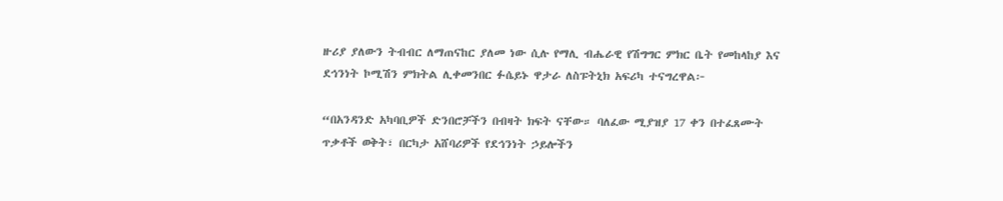ዙሪያ ያለውን ትብብር ለማጠናከር ያለመ ነው ሲሉ የማሊ ብሔራዊ የሽግግር ምክር ቤት የመከላከያ እና ደኅንነት ኮሚሽን ምክትል ሊቀመንበር ፉሴይኑ ዋታራ ለስፑትኒክ አፍሪካ ተናግረዋል፦

“በአንዳንድ አካባቢዎች ድንበሮቻችን በብዛት ክፍት ናቸው። ባለፈው ሚያዝያ 17 ቀን በተፈጸሙት ጥቃቶች ወቅት፣ በርካታ አሸባሪዎች የደኅንነት ኃይሎችን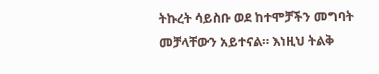ትኩረት ሳይስቡ ወደ ከተሞቻችን መግባት መቻላቸውን አይተናል። እነዚህ ትልቅ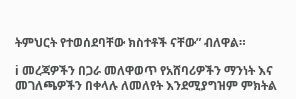ትምህርት የተወሰደባቸው ክስተቶች ናቸው” ብለዋል።

ℹ መረጃዎችን በጋራ መለዋወጥ የአሸባሪዎችን ማንነት እና መገለጫዎችን በቀላሉ ለመለየት እንደሚያግዝም ምክትል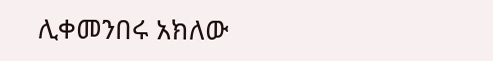ሊቀመንበሩ አክለው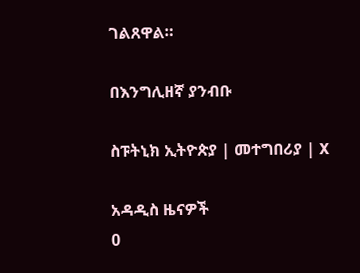ገልጸዋል።

በእንግሊዘኛ ያንብቡ

ስፑትኒክ ኢትዮጵያ | መተግበሪያ | X

አዳዲስ ዜናዎች
0